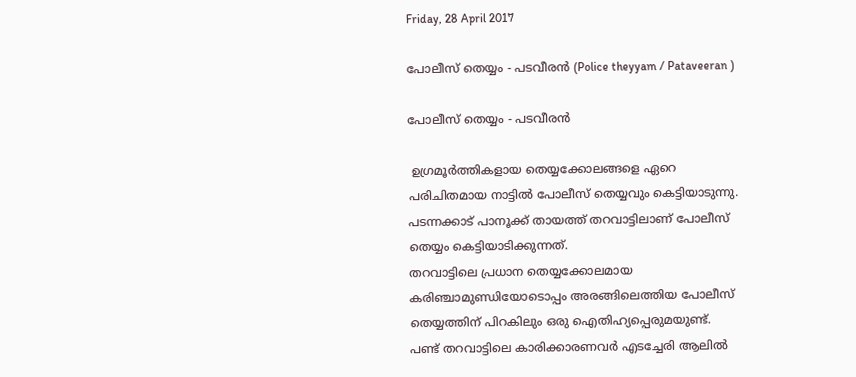Friday, 28 April 2017

പോലീസ് തെയ്യം - പടവീരൻ (Police theyyam / Pataveeran )

പോലീസ് തെയ്യം - പടവീരൻ

 ഉഗ്രമൂർത്തികളായ തെയ്യക്കോലങ്ങളെ ഏറെ പരിചിതമായ നാട്ടിൽ പോലീസ് തെയ്യവും കെട്ടിയാടുന്നു.
പടന്നക്കാട് പാനൂക്ക് തായത്ത് തറവാട്ടിലാണ് പോലീസ് തെയ്യം കെട്ടിയാടിക്കുന്നത്.
തറവാട്ടിലെ പ്രധാന തെയ്യക്കോലമായ കരിഞ്ചാമുണ്ഡിയോടൊപ്പം അരങ്ങിലെത്തിയ പോലീസ് തെയ്യത്തിന് പിറകിലും ഒരു ഐതിഹ്യപ്പെരുമയുണ്ട്.
പണ്ട് തറവാട്ടിലെ കാരിക്കാരണവർ എടച്ചേരി ആലിൽ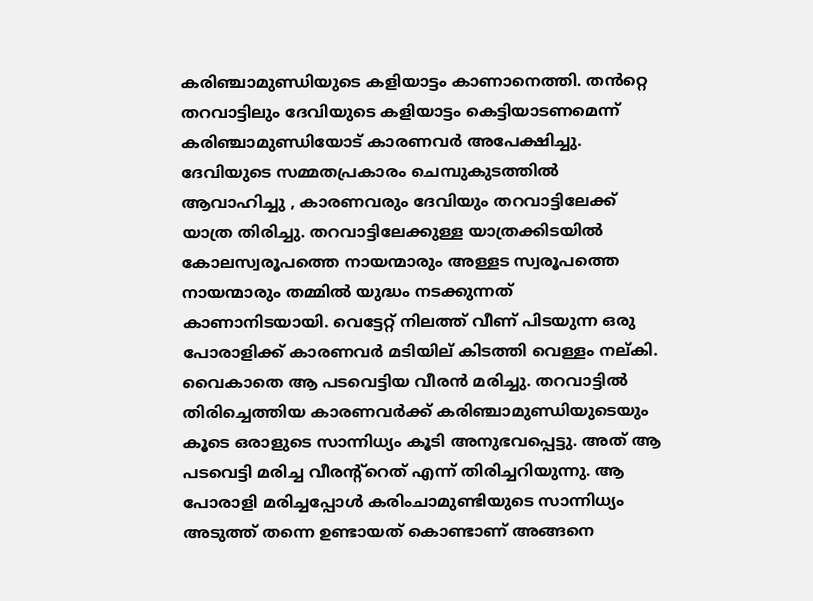കരിഞ്ചാമുണ്ഡിയുടെ കളിയാട്ടം കാണാനെത്തി. തൻറ്റെ തറവാട്ടിലും ദേവിയുടെ കളിയാട്ടം കെട്ടിയാടണമെന്ന് കരിഞ്ചാമുണ്ഡിയോട് കാരണവർ അപേക്ഷിച്ചു. ദേവിയുടെ സമ്മതപ്രകാരം ചെമ്പുകുടത്തിൽ ആവാഹിച്ചു , കാരണവരും ദേവിയും തറവാട്ടിലേക്ക് യാത്ര തിരിച്ചു. തറവാട്ടിലേക്കുള്ള യാത്രക്കിടയിൽ കോലസ്വരൂപത്തെ നായന്മാരും അള്ളട സ്വരൂപത്തെ നായന്മാരും തമ്മിൽ യുദ്ധം നടക്കുന്നത് കാണാനിടയായി. വെട്ടേറ്റ് നിലത്ത് വീണ് പിടയുന്ന ഒരു പോരാളിക്ക് കാരണവർ മടിയില് കിടത്തി വെള്ളം നല്കി. വൈകാതെ ആ പടവെട്ടിയ വീരൻ മരിച്ചു. തറവാട്ടിൽ തിരിച്ചെത്തിയ കാരണവർക്ക് കരിഞ്ചാമുണ്ഡിയുടെയും കൂടെ ഒരാളുടെ സാന്നിധ്യം കൂടി അനുഭവപ്പെട്ടു. അത് ആ പടവെട്ടി മരിച്ച വീരന്റ്റെത് എന്ന് തിരിച്ചറിയുന്നു. ആ പോരാളി മരിച്ചപ്പോൾ കരിംചാമുണ്ടിയുടെ സാന്നിധ്യം അടുത്ത് തന്നെ ഉണ്ടായത് കൊണ്ടാണ് അങ്ങനെ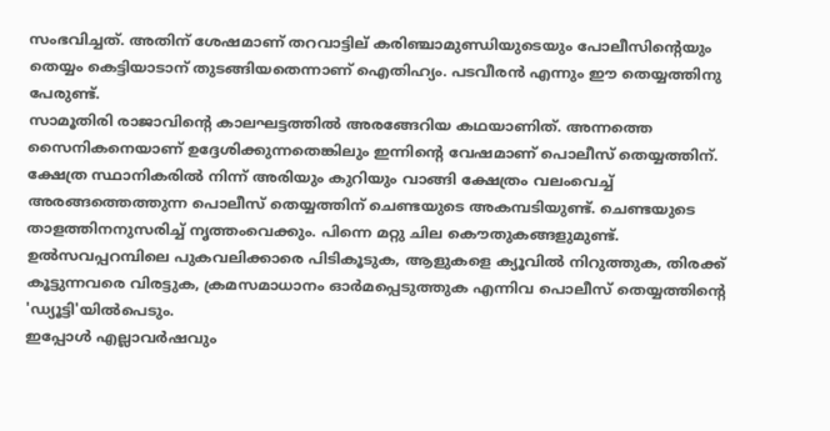സംഭവിച്ചത്. അതിന് ശേഷമാണ് തറവാട്ടില് കരിഞ്ചാമുണ്ഡിയുടെയും പോലീസിന്റെയും തെയ്യം കെട്ടിയാടാന് തുടങ്ങിയതെന്നാണ് ഐതിഹ്യം. പടവീരൻ എന്നും ഈ തെയ്യത്തിനു പേരുണ്ട്.
സാമൂതിരി രാജാവിന്റെ കാലഘട്ടത്തില്‍ അരങ്ങേറിയ കഥയാണിത്. അന്നത്തെ സൈനികനെയാണ് ഉദ്ദേശിക്കുന്നതെങ്കിലും ഇന്നിന്റെ വേഷമാണ് പൊലീസ് തെയ്യത്തിന്. ക്ഷേത്ര സ്ഥാനികരിൽ നിന്ന് അരിയും കുറിയും വാങ്ങി ക്ഷേത്രം വലംവെച്ച് അരങ്ങത്തെത്തുന്ന പൊലീസ് തെയ്യത്തിന് ചെണ്ടയുടെ അകമ്പടിയുണ്ട്. ചെണ്ടയുടെ താളത്തിനനുസരിച്ച് നൃത്തംവെക്കും. പിന്നെ മറ്റു ചില കൌതുകങ്ങളുമുണ്ട്. ഉല്‍സവപ്പറമ്പിലെ പുകവലിക്കാരെ പിടികൂടുക, ആളുകളെ ക്യൂവില്‍ നിറുത്തുക, തിരക്ക് കൂട്ടുന്നവരെ വിരട്ടുക, ക്രമസമാധാനം ഓര്‍മപ്പെടുത്തുക എന്നിവ പൊലീസ് തെയ്യത്തിന്റെ 'ഡ്യൂട്ടി'യില്‍പെടും.
ഇപ്പോൾ എല്ലാവർഷവും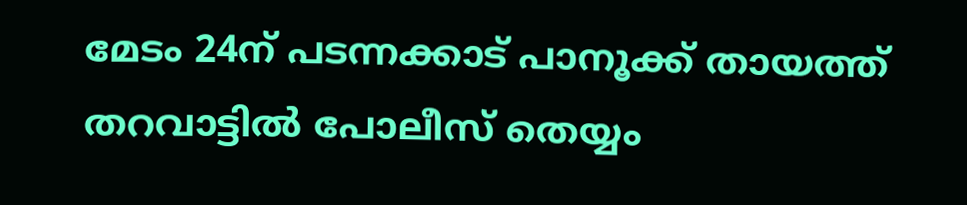മേടം 24ന് പടന്നക്കാട് പാനൂക്ക് തായത്ത് തറവാട്ടിൽ പോലീസ് തെയ്യം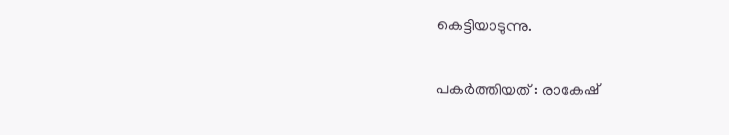കെട്ടിയാടുന്നു.

പകർത്തിയത് : രാകേഷ്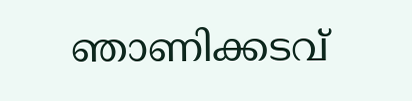ഞാണിക്കടവ്